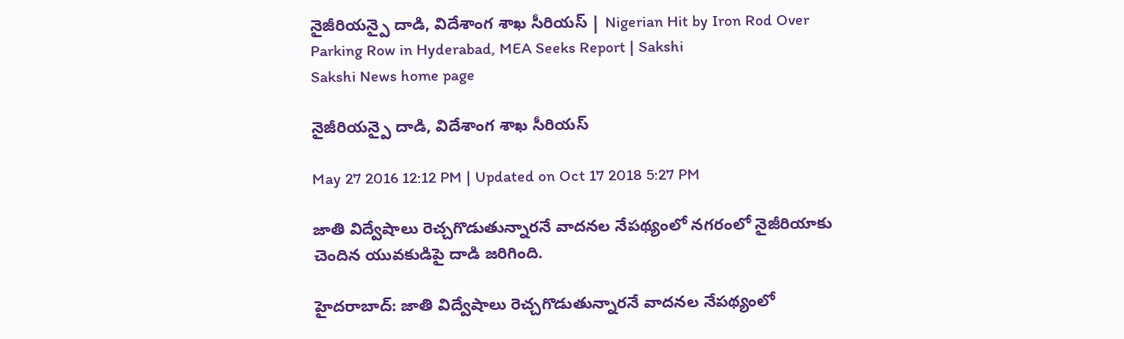నైజీరియన్పై దాడి, విదేశాంగ శాఖ సీరియస్ | Nigerian Hit by Iron Rod Over Parking Row in Hyderabad, MEA Seeks Report | Sakshi
Sakshi News home page

నైజీరియన్పై దాడి, విదేశాంగ శాఖ సీరియస్

May 27 2016 12:12 PM | Updated on Oct 17 2018 5:27 PM

జాతి విద్వేషాలు రెచ్చగొడుతున్నారనే వాదనల నేపథ్యంలో నగరంలో నైజీరియాకు చెందిన యువకుడిపై దాడి జరిగింది.

హైదరాబాద్: జాతి విద్వేషాలు రెచ్చగొడుతున్నారనే వాదనల నేపథ్యంలో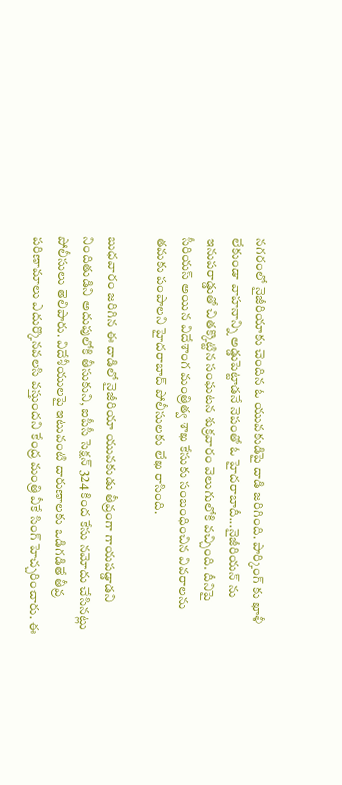నగరంలో నైజీరియాకు చెందిన ఓ యువకుడిపై దాడి జరిగింది. పార్కింగ్ కు ఖాళీ లేకుండా వాహనాన్ని అడ్డుపెట్టాడనే నెపంతో ఓ హైదరాబాదీ...నైజీరియన్ ను ఇనుపరాడ్డుతో చితక్కొట్టిన సంఘటన శుక్రవారం వెలుగులోకి వచ్చింది. దీనిపై సీరియస్ అయిన విదేశాంగ మంత్రిత్వ శాఖ కేసుకు సంబంధించిన వివరాలను తమకు పంపాలని హైదరాబాద్ పోలీసులకు లేఖ రాసింది.

బుధవారం జరిగిన ఈ దాడిలో నైజీరియా యువకుడు తీవ్రంగా గాయపడ్డాడని నిందితుడిని అదుపులోకి తీసుకుని, ఐపీసీ సెక్షన్ 324 కింద కేసు నమోదు చేసినట్లు పోలీసులు తెలిపారు. విదేశీయులపై ఇటువంటి దారుణాలకు ఒడిగడితే తీవ్ర పరిణామాలు ఎదుర్కొనవలసి వస్తుందని కేంద్ర మంత్రి వీకే సింగ్ హెచ్చరించారు. ఈ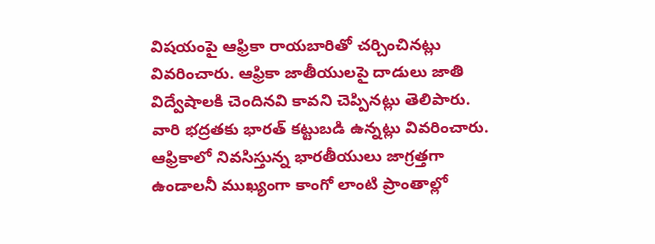విషయంపై ఆఫ్రికా రాయబారితో చర్చించినట్లు వివరించారు. ఆఫ్రికా జాతీయులపై దాడులు జాతి విద్వేషాలకి చెందినవి కావని చెప్పినట్లు తెలిపారు. వారి భద్రతకు భారత్ కట్టుబడి ఉన్నట్లు వివరించారు. ఆఫ్రికాలో నివసిస్తున్న భారతీయులు జాగ్రత్తగా ఉండాలనీ ముఖ్యంగా కాంగో లాంటి ప్రాంతాల్లో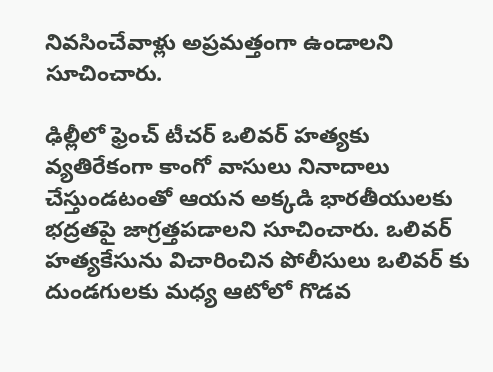నివసించేవాళ్లు అప్రమత్తంగా ఉండాలని సూచించారు.

ఢిల్లీలో ఫ్రెంచ్ టీచర్ ఒలివర్ హత్యకు వ్యతిరేకంగా కాంగో వాసులు నినాదాలు చేస్తుండటంతో ఆయన అక్కడి భారతీయులకు భద్రతపై జాగ్రత్తపడాలని సూచించారు. ఒలివర్ హత్యకేసును విచారించిన పోలీసులు ఒలివర్ కు దుండగులకు మధ్య ఆటోలో గొడవ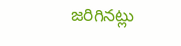జరిగినట్లు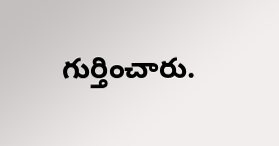గుర్తించారు.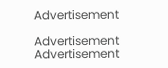Advertisement

Advertisement
Advertisement